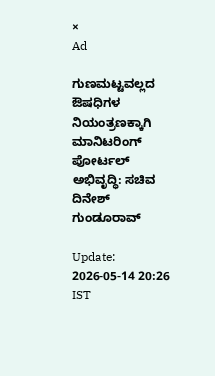×
Ad

ಗುಣಮಟ್ಟವಲ್ಲದ ಔಷಧಿಗಳ ನಿಯಂತ್ರಣಕ್ಕಾಗಿ ಮಾನಿಟರಿಂಗ್ ಪೋರ್ಟಲ್ ಅಭಿವೃದ್ಧಿ: ಸಚಿವ ದಿನೇಶ್ ಗುಂಡೂರಾವ್

Update: 2026-05-14 20:26 IST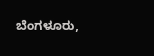ಬೆಂಗಳೂರು,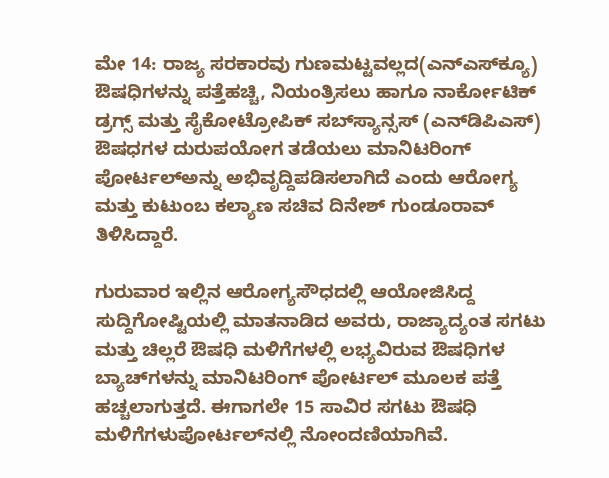ಮೇ 14: ರಾಜ್ಯ ಸರಕಾರವು ಗುಣಮಟ್ಟವಲ್ಲದ(ಎನ್‍ಎಸ್‍ಕ್ಯೂ) ಔಷಧಿಗಳನ್ನು ಪತ್ತೆಹಚ್ಚಿ, ನಿಯಂತ್ರಿಸಲು ಹಾಗೂ ನಾರ್ಕೋಟಿಕ್ ಡ್ರಗ್ಸ್ ಮತ್ತು ಸೈಕೋಟ್ರೋಪಿಕ್ ಸಬ್‍ಸ್ಯಾನ್ಸಸ್ (ಎನ್‍ಡಿಪಿಎಸ್) ಔಷಧಗಳ ದುರುಪಯೋಗ ತಡೆಯಲು ಮಾನಿಟರಿಂಗ್ ಪೋರ್ಟಲ್‍ಅನ್ನು ಅಭಿವೃದ್ದಿಪಡಿಸಲಾಗಿದೆ ಎಂದು ಆರೋಗ್ಯ ಮತ್ತು ಕುಟುಂಬ ಕಲ್ಯಾಣ ಸಚಿವ ದಿನೇಶ್ ಗುಂಡೂರಾವ್ ತಿಳಿಸಿದ್ದಾರೆ.

ಗುರುವಾರ ಇಲ್ಲಿನ ಆರೋಗ್ಯಸೌಧದಲ್ಲಿ ಆಯೋಜಿಸಿದ್ದ ಸುದ್ದಿಗೋಷ್ಟಿಯಲ್ಲಿ ಮಾತನಾಡಿದ ಅವರು, ರಾಜ್ಯಾದ್ಯಂತ ಸಗಟು ಮತ್ತು ಚಿಲ್ಲರೆ ಔಷಧಿ ಮಳಿಗೆಗಳಲ್ಲಿ ಲಭ್ಯವಿರುವ ಔಷಧಿಗಳ ಬ್ಯಾಚ್‍ಗಳನ್ನು ಮಾನಿಟರಿಂಗ್ ಪೋರ್ಟಲ್ ಮೂಲಕ ಪತ್ತೆ ಹಚ್ಚಲಾಗುತ್ತದೆ. ಈಗಾಗಲೇ 15 ಸಾವಿರ ಸಗಟು ಔಷಧಿ ಮಳಿಗೆಗಳುಪೋರ್ಟಲ್‍ನಲ್ಲಿ ನೋಂದಣಿಯಾಗಿವೆ.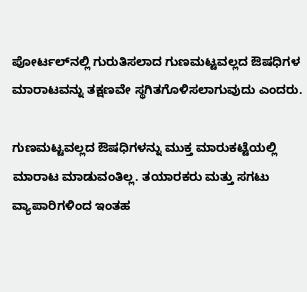ಪೋರ್ಟಲ್‍ನಲ್ಲಿ ಗುರುತಿಸಲಾದ ಗುಣಮಟ್ಟವಲ್ಲದ ಔಷಧಿಗಳ ಮಾರಾಟವನ್ನು ತಕ್ಷಣವೇ ಸ್ಥಗಿತಗೊಳಿಸಲಾಗುವುದು ಎಂದರು.

ಗುಣಮಟ್ಟವಲ್ಲದ ಔಷಧಿಗಳನ್ನು ಮುಕ್ತ ಮಾರುಕಟ್ಟೆಯಲ್ಲಿ ಮಾರಾಟ ಮಾಡುವಂತಿಲ್ಲ. ತಯಾರಕರು ಮತ್ತು ಸಗಟು ವ್ಯಾಪಾರಿಗಳಿಂದ ಇಂತಹ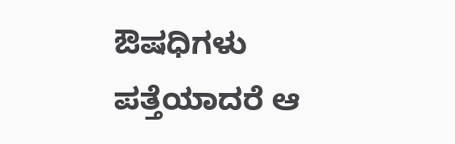ಔಷಧಿಗಳು ಪತ್ತೆಯಾದರೆ ಆ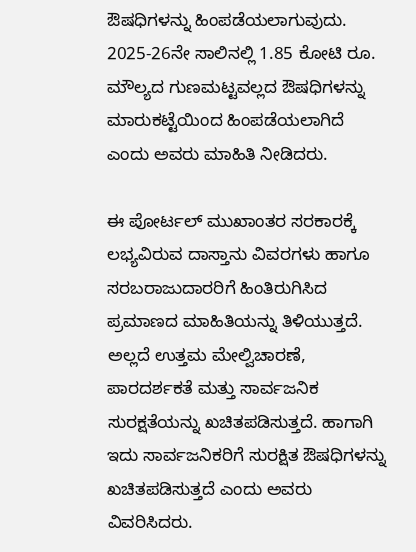ಔಷಧಿಗಳನ್ನು ಹಿಂಪಡೆಯಲಾಗುವುದು. 2025-26ನೇ ಸಾಲಿನಲ್ಲಿ 1.85 ಕೋಟಿ ರೂ. ಮೌಲ್ಯದ ಗುಣಮಟ್ಟವಲ್ಲದ ಔಷಧಿಗಳನ್ನು ಮಾರುಕಟ್ಟೆಯಿಂದ ಹಿಂಪಡೆಯಲಾಗಿದೆ ಎಂದು ಅವರು ಮಾಹಿತಿ ನೀಡಿದರು.

ಈ ಪೋರ್ಟಲ್ ಮುಖಾಂತರ ಸರಕಾರಕ್ಕೆ ಲಭ್ಯವಿರುವ ದಾಸ್ತಾನು ವಿವರಗಳು ಹಾಗೂ ಸರಬರಾಜುದಾರರಿಗೆ ಹಿಂತಿರುಗಿಸಿದ ಪ್ರಮಾಣದ ಮಾಹಿತಿಯನ್ನು ತಿಳಿಯುತ್ತದೆ. ಅಲ್ಲದೆ ಉತ್ತಮ ಮೇಲ್ವಿಚಾರಣೆ, ಪಾರದರ್ಶಕತೆ ಮತ್ತು ಸಾರ್ವಜನಿಕ ಸುರಕ್ಷತೆಯನ್ನು ಖಚಿತಪಡಿಸುತ್ತದೆ. ಹಾಗಾಗಿ ಇದು ಸಾರ್ವಜನಿಕರಿಗೆ ಸುರಕ್ಷಿತ ಔಷಧಿಗಳನ್ನು ಖಚಿತಪಡಿಸುತ್ತದೆ ಎಂದು ಅವರು ವಿವರಿಸಿದರು.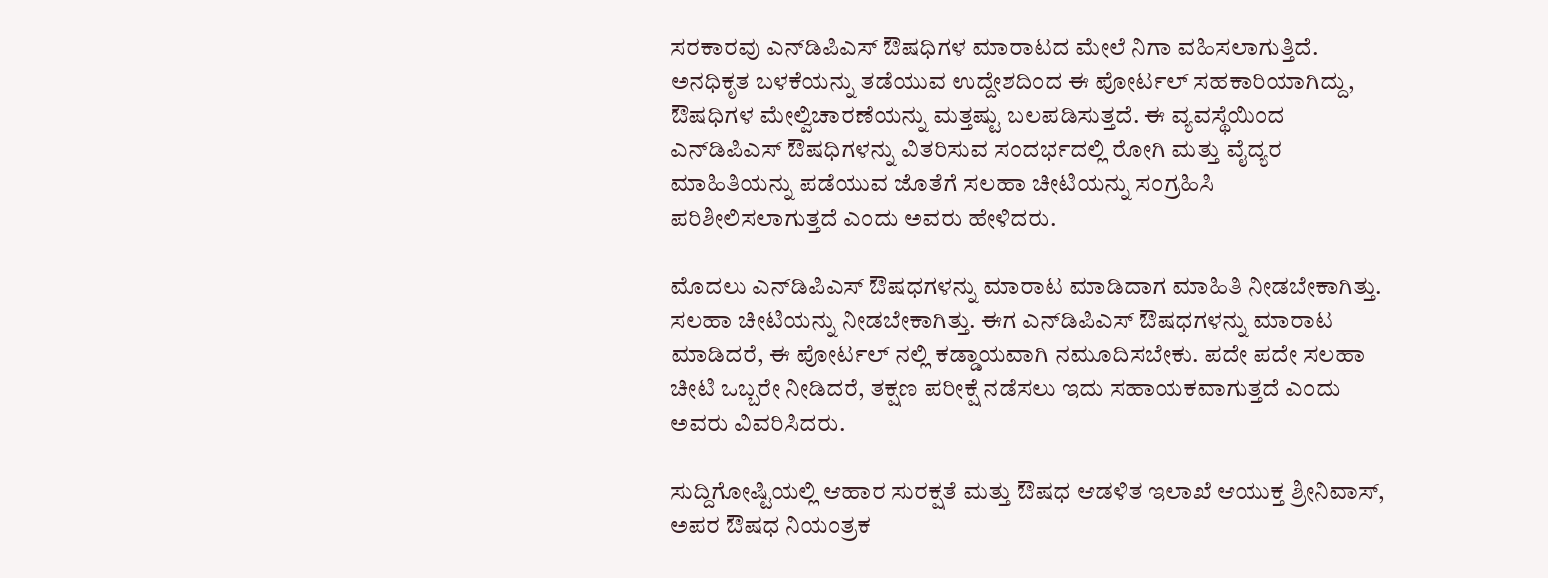ಸರಕಾರವು ಎನ್‍ಡಿಪಿಎಸ್ ಔಷಧಿಗಳ ಮಾರಾಟದ ಮೇಲೆ ನಿಗಾ ವಹಿಸಲಾಗುತ್ತಿದೆ. ಅನಧಿಕೃತ ಬಳಕೆಯನ್ನು ತಡೆಯುವ ಉದ್ದೇಶದಿಂದ ಈ ಪೋರ್ಟಲ್ ಸಹಕಾರಿಯಾಗಿದ್ದು, ಔಷಧಿಗಳ ಮೇಲ್ವಿಚಾರಣೆಯನ್ನು ಮತ್ತಷ್ಟು ಬಲಪಡಿಸುತ್ತದೆ. ಈ ವ್ಯವಸ್ಥೆಯಿಂದ ಎನ್‍ಡಿಪಿಎಸ್ ಔಷಧಿಗಳನ್ನು ವಿತರಿಸುವ ಸಂದರ್ಭದಲ್ಲಿ ರೋಗಿ ಮತ್ತು ವೈದ್ಯರ ಮಾಹಿತಿಯನ್ನು ಪಡೆಯುವ ಜೊತೆಗೆ ಸಲಹಾ ಚೀಟಿಯನ್ನು ಸಂಗ್ರಹಿಸಿ ಪರಿಶೀಲಿಸಲಾಗುತ್ತದೆ ಎಂದು ಅವರು ಹೇಳಿದರು.

ಮೊದಲು ಎನ್‍ಡಿಪಿಎಸ್ ಔಷಧಗಳನ್ನು ಮಾರಾಟ ಮಾಡಿದಾಗ ಮಾಹಿತಿ ನೀಡಬೇಕಾಗಿತ್ತು. ಸಲಹಾ ಚೀಟಿಯನ್ನು ನೀಡಬೇಕಾಗಿತ್ತು. ಈಗ ಎನ್‍ಡಿಪಿಎಸ್ ಔಷಧಗಳನ್ನು ಮಾರಾಟ ಮಾಡಿದರೆ, ಈ ಪೋರ್ಟಲ್ ನಲ್ಲಿ ಕಡ್ಡಾಯವಾಗಿ ನಮೂದಿಸಬೇಕು. ಪದೇ ಪದೇ ಸಲಹಾ ಚೀಟಿ ಒಬ್ಬರೇ ನೀಡಿದರೆ, ತಕ್ಷಣ ಪರೀಕ್ಷೆ ನಡೆಸಲು ಇದು ಸಹಾಯಕವಾಗುತ್ತದೆ ಎಂದು ಅವರು ವಿವರಿಸಿದರು.

ಸುದ್ದಿಗೋಷ್ಟಿಯಲ್ಲಿ ಆಹಾರ ಸುರಕ್ಷತೆ ಮತ್ತು ಔಷಧ ಆಡಳಿತ ಇಲಾಖೆ ಆಯುಕ್ತ ಶ್ರೀನಿವಾಸ್, ಅಪರ ಔಷಧ ನಿಯಂತ್ರಕ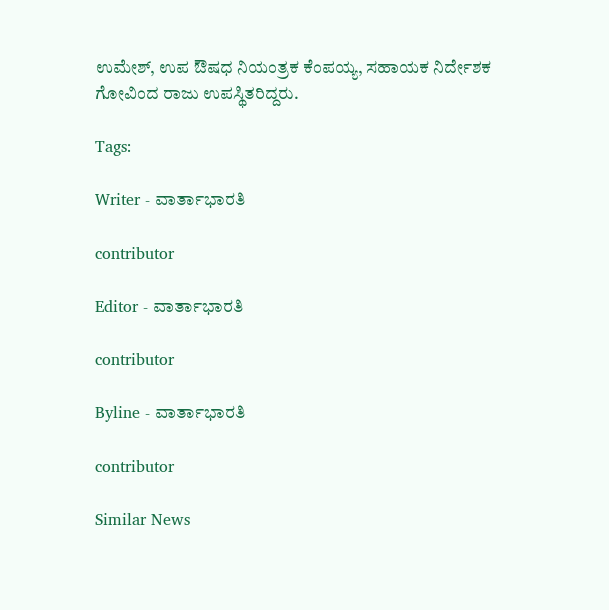ಉಮೇಶ್, ಉಪ ಔಷಧ ನಿಯಂತ್ರಕ ಕೆಂಪಯ್ಯ, ಸಹಾಯಕ ನಿರ್ದೇಶಕ ಗೋವಿಂದ ರಾಜು ಉಪಸ್ಥಿತರಿದ್ದರು.

Tags:

Writer - ವಾರ್ತಾಭಾರತಿ

contributor

Editor - ವಾರ್ತಾಭಾರತಿ

contributor

Byline - ವಾರ್ತಾಭಾರತಿ

contributor

Similar News